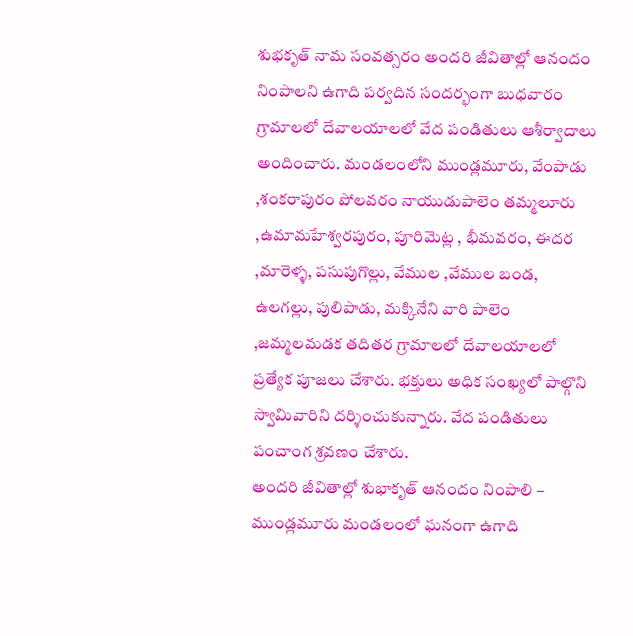శుభకృత్ నామ సంవత్సరం అందరి జీవితాల్లో ఆనందం నింపాలని ఉగాది పర్వదిన సందర్భంగా బుధవారం గ్రామాలలో దేవాలయాలలో వేద పండితులు ఆశీర్వాదాలు అందించారు. మండలంలోని ముండ్లమూరు, వేంపాడు ,శంకరాపురం పోలవరం నాయుడుపాలెం తమ్మలూరు ,ఉమామహేశ్వరపురం, పూరిమెట్ల , భీమవరం, ఈదర ,మారెళ్ళ, పసుపుగొల్లు, వేముల ,వేముల బండ, ఉలగల్లు, పులిపాడు, మక్కినేని వారి పాలెం ,జమ్మలమడక తదితర గ్రామాలలో దేవాలయాలలో ప్రత్యేక పూజలు చేశారు. భక్తులు అధిక సంఖ్యలో పాల్గొని స్వామివారిని దర్శించుకున్నారు. వేద పండితులు పంచాంగ శ్రవణం చేశారు.
అందరి జీవితాల్లో శుభాకృత్ ఆనందం నింపాలి – ముండ్లమూరు మండలంలో ఘనంగా ఉగాది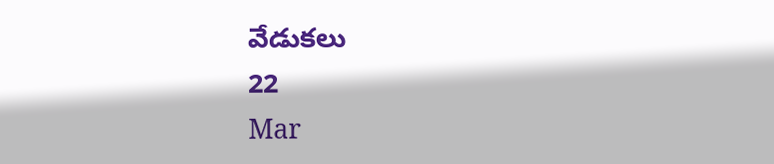వేడుకలు
22
Mar